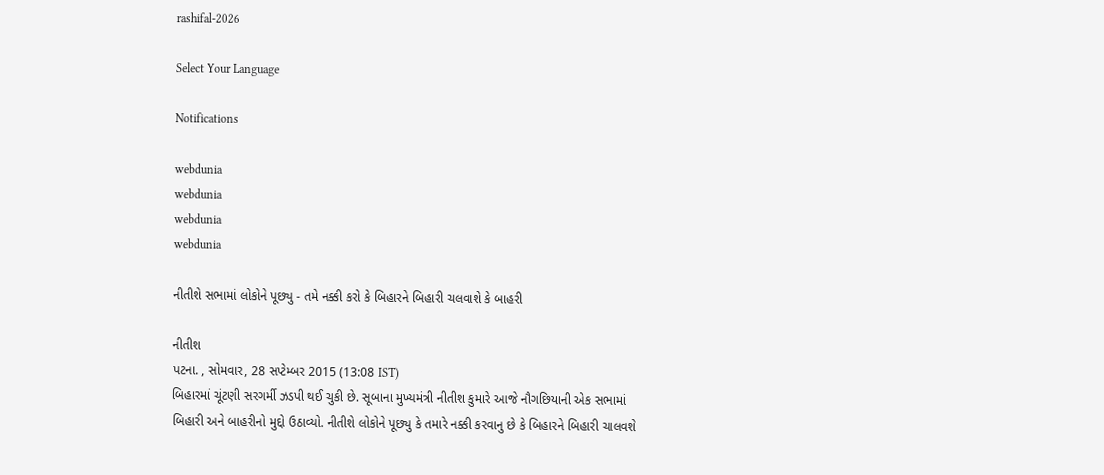rashifal-2026

Select Your Language

Notifications

webdunia
webdunia
webdunia
webdunia

નીતીશે સભામાં લોકોને પૂછ્યુ - તમે નક્કી કરો કે બિહારને બિહારી ચલવાશે કે બાહરી

નીતીશ
પટના. , સોમવાર, 28 સપ્ટેમ્બર 2015 (13:08 IST)
બિહારમાં ચૂંટણી સરગર્મી ઝડપી થઈ ચુકી છે. સૂબાના મુખ્યમંત્રી નીતીશ કુમારે આજે નૌગછિયાની એક સભામાં  બિહારી અને બાહરીનો મુદ્દો ઉઠાવ્યો. નીતીશે લોકોને પૂછ્યુ કે તમારે નક્કી કરવાનુ છે કે બિહારને બિહારી ચાલવશે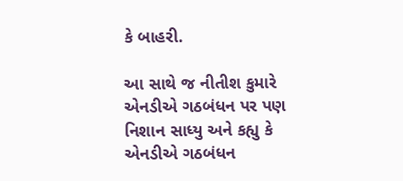કે બાહરી.

આ સાથે જ નીતીશ કુમારે એનડીએ ગઠબંધન પર પણ નિશાન સાધ્યુ અને કહ્યુ કે એનડીએ ગઠબંધન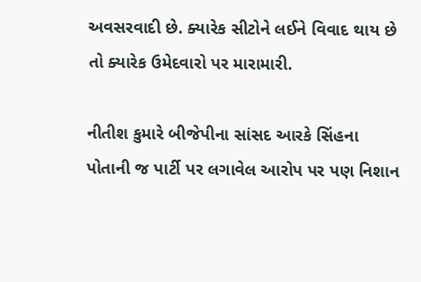અવસરવાદી છે. ક્યારેક સીટોને લઈને વિવાદ થાય છે તો ક્યારેક ઉમેદવારો પર મારામારી.

નીતીશ કુમારે બીજેપીના સાંસદ આરકે સિંહના પોતાની જ પાર્ટી પર લગાવેલ આરોપ પર પણ નિશાન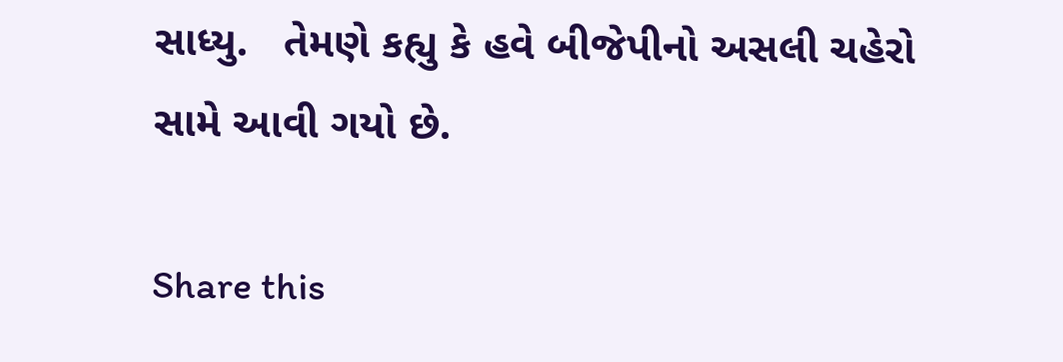સાધ્યુ.   તેમણે કહ્યુ કે હવે બીજેપીનો અસલી ચહેરો સામે આવી ગયો છે.

Share this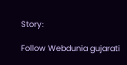Story:

Follow Webdunia gujarati